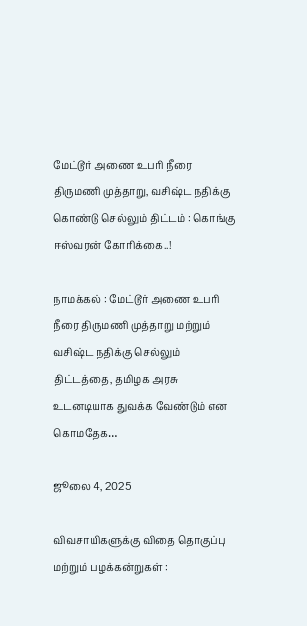மேட்டூர் அணை உபரி நீரை திருமணி முத்தாறு, வசிஷ்ட நதிக்கு கொண்டு செல்லும் திட்டம் : கொங்கு ஈஸ்வரன் கோரிக்கை..!

நாமக்கல் : மேட்டூர் அணை உபரி நீரை திருமணி முத்தாறு மற்றும் வசிஷ்ட நதிக்கு செல்லும் திட்டத்தை, தமிழக அரசு உடனடியாக துவக்க வேண்டும் என கொமதேக…

ஜூலை 4, 2025

விவசாயிகளுக்கு விதை தொகுப்பு மற்றும் பழக்கன்றுகள் :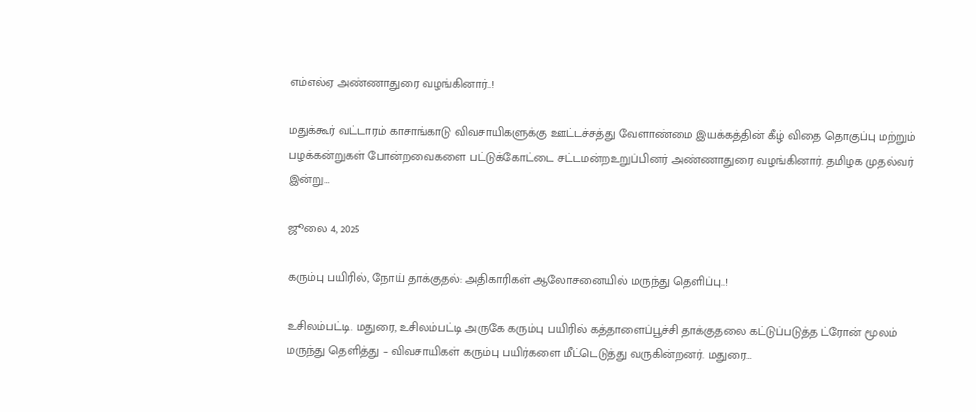எம்எல்ஏ அண்ணாதுரை வழங்கினார்..!

மதுக்கூர் வட்டாரம் காசாங்காடு விவசாயிகளுக்கு ஊட்டச்சத்து வேளாண்மை இயக்கத்தின் கீழ் விதை தொகுப்பு மற்றும் பழக்கன்றுகள் போன்றவைகளை பட்டுக்கோட்டை சட்டமன்றஉறுப்பினர் அண்ணாதுரை வழங்கினார். தமிழக முதல்வர் இன்று…

ஜூலை 4, 2025

கரும்பு பயிரில், நோய் தாக்குதல்: அதிகாரிகள் ஆலோசனையில் மருந்து தெளிப்பு..!

உசிலம்பட்டி. மதுரை, உசிலம்பட்டி அருகே கரும்பு பயிரில் கத்தாளைப்பூச்சி தாக்குதலை கட்டுப்படுத்த ட்ரோன் மூலம் மருந்து தெளித்து – விவசாயிகள் கரும்பு பயிர்களை மீட்டெடுத்து வருகின்றனர். மதுரை…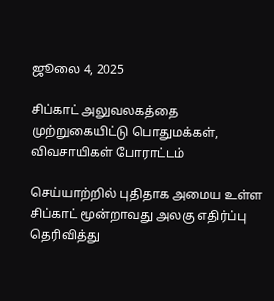ஜூலை 4, 2025

சிப்காட் அலுவலகத்தை முற்றுகையிட்டு பொதுமக்கள், விவசாயிகள் போராட்டம்

செய்யாற்றில் புதிதாக அமைய உள்ள சிப்காட் மூன்றாவது அலகு எதிர்ப்பு தெரிவித்து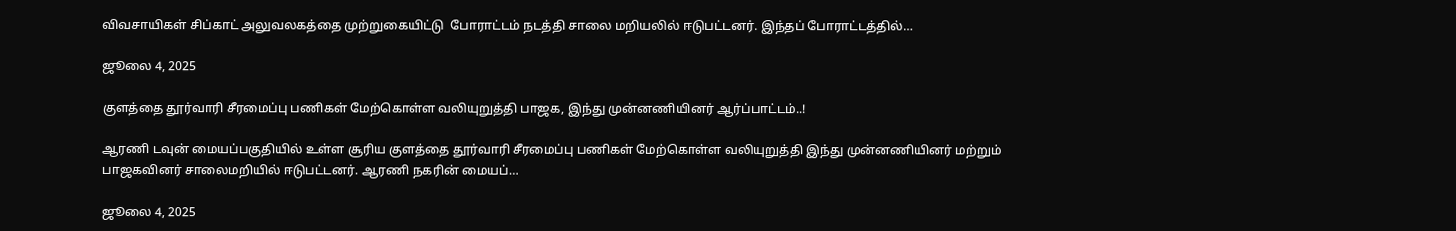விவசாயிகள் சிப்காட் அலுவலகத்தை முற்றுகையிட்டு  போராட்டம் நடத்தி சாலை மறியலில் ஈடுபட்டனர். இந்தப் போராட்டத்தில்…

ஜூலை 4, 2025

குளத்தை தூர்வாரி சீரமைப்பு பணிகள் மேற்கொள்ள வலியுறுத்தி பாஜக, இந்து முன்னணியினர் ஆர்ப்பாட்டம்..!

ஆரணி டவுன் மையப்பகுதியில் உள்ள சூரிய குளத்தை தூர்வாரி சீரமைப்பு பணிகள் மேற்கொள்ள வலியுறுத்தி இந்து முன்னணியினர் மற்றும் பாஜகவினர் சாலைமறியில் ஈடுபட்டனர். ஆரணி நகரின் மையப்…

ஜூலை 4, 2025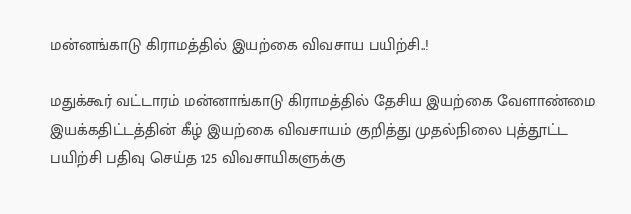மன்னங்காடு கிராமத்தில் இயற்கை விவசாய பயிற்சி..!

மதுக்கூர் வட்டாரம் மன்னாங்காடு கிராமத்தில் தேசிய இயற்கை வேளாண்மை இயக்கதிட்டத்தின் கீழ் இயற்கை விவசாயம் குறித்து முதல்நிலை புத்தூட்ட பயிற்சி பதிவு செய்த 125 விவசாயிகளுக்கு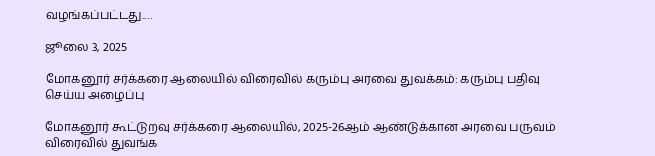வழங்கப்பட்டது.…

ஜூலை 3, 2025

மோகனூர் சர்க்கரை ஆலையில் விரைவில் கரும்பு அரவை துவக்கம்: கரும்பு பதிவு செய்ய அழைப்பு

மோகனூர் கூட்டுறவு சர்க்கரை ஆலையில், 2025-26ஆம் ஆண்டுக்கான அரவை பருவம் விரைவில் துவங்க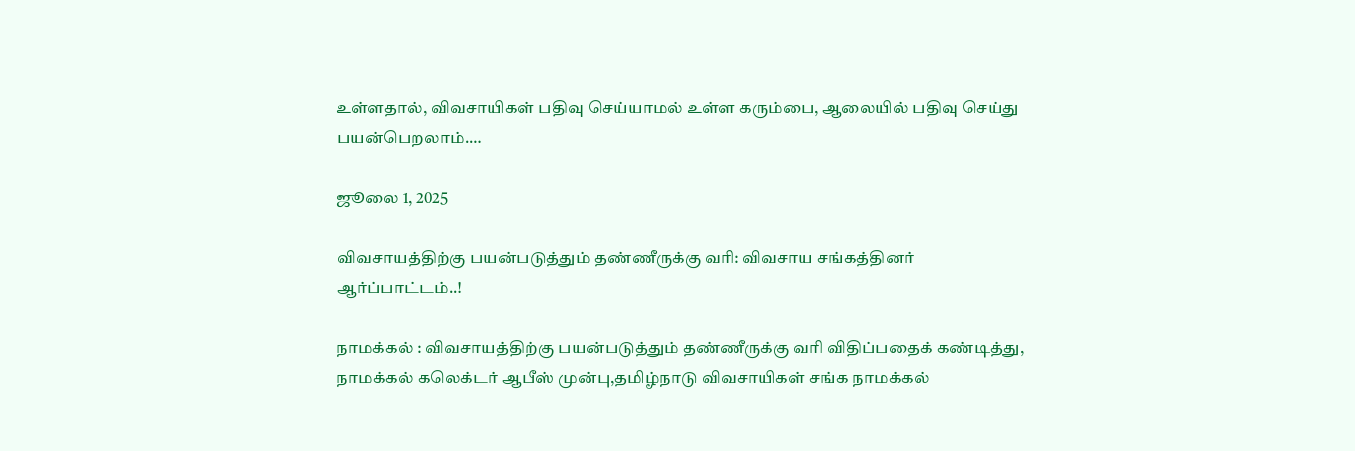உள்ளதால், விவசாயிகள் பதிவு செய்யாமல் உள்ள கரும்பை, ஆலையில் பதிவு செய்து பயன்பெறலாம்.…

ஜூலை 1, 2025

விவசாயத்திற்கு பயன்படுத்தும் தண்ணீருக்கு வரி: விவசாய சங்கத்தினர் ஆர்ப்பாட்டம்..!

நாமக்கல் : விவசாயத்திற்கு பயன்படுத்தும் தண்ணீருக்கு வரி விதிப்பதைக் கண்டித்து, நாமக்கல் கலெக்டர் ஆபீஸ் முன்பு,தமிழ்நாடு விவசாயிகள் சங்க நாமக்கல்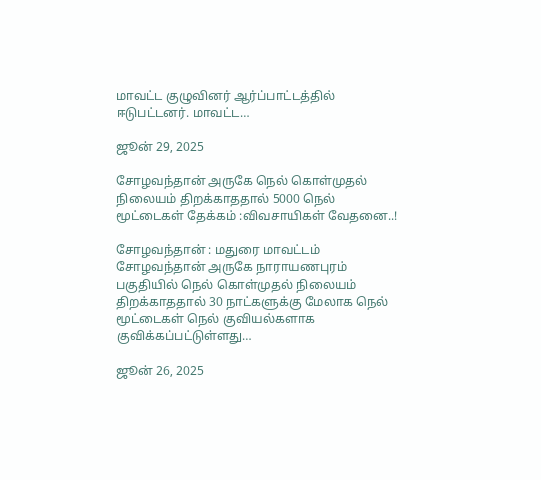மாவட்ட குழுவினர் ஆர்ப்பாட்டத்தில் ஈடுபட்டனர். மாவட்ட…

ஜூன் 29, 2025

சோழவந்தான் அருகே நெல் கொள்முதல் நிலையம் திறக்காததால் 5000 நெல் மூட்டைகள் தேக்கம் :விவசாயிகள் வேதனை..!

சோழவந்தான் : மதுரை மாவட்டம் சோழவந்தான் அருகே நாராயணபுரம் பகுதியில் நெல் கொள்முதல் நிலையம் திறக்காததால் 30 நாட்களுக்கு மேலாக நெல் மூட்டைகள் நெல் குவியல்களாக குவிக்கப்பட்டுள்ளது…

ஜூன் 26, 2025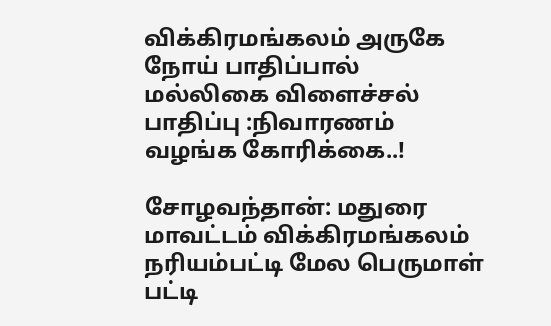விக்கிரமங்கலம் அருகே நோய் பாதிப்பால் மல்லிகை விளைச்சல் பாதிப்பு :நிவாரணம் வழங்க கோரிக்கை..!

சோழவந்தான்: மதுரை மாவட்டம் விக்கிரமங்கலம் நரியம்பட்டி மேல பெருமாள் பட்டி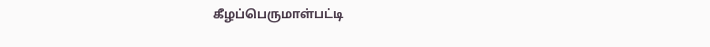கீழப்பெருமாள்பட்டி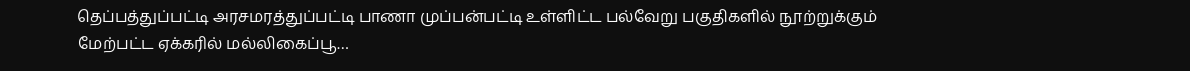தெப்பத்துப்பட்டி அரசமரத்துப்பட்டி பாணா முப்பன்பட்டி உள்ளிட்ட பல்வேறு பகுதிகளில் நூற்றுக்கும் மேற்பட்ட ஏக்கரில் மல்லிகைப்பூ…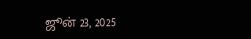ஜூன் 23, 2025